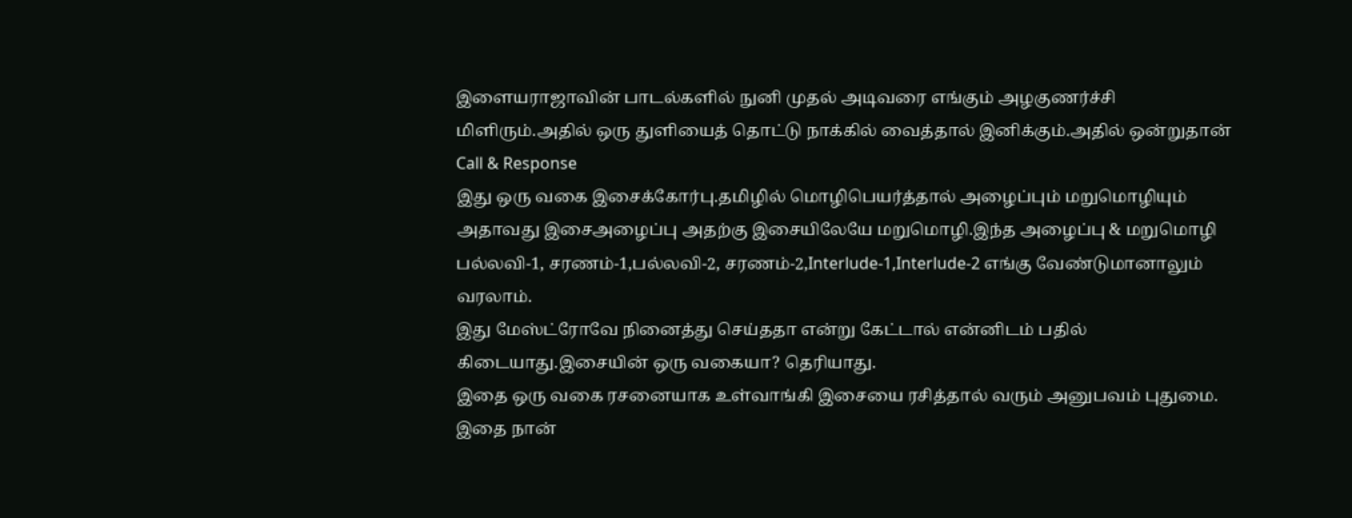இளையராஜாவின் பாடல்களில் நுனி முதல் அடிவரை எங்கும் அழகுணர்ச்சி மிளிரும்.அதில் ஒரு துளியைத் தொட்டு நாக்கில் வைத்தால் இனிக்கும்.அதில் ஒன்றுதான் Call & Response
இது ஒரு வகை இசைக்கோர்பு.தமிழில் மொழிபெயர்த்தால் அழைப்பும் மறுமொழியும் அதாவது இசைஅழைப்பு அதற்கு இசையிலேயே மறுமொழி.இந்த அழைப்பு & மறுமொழி பல்லவி-1, சரணம்-1,பல்லவி-2, சரணம்-2,Interlude-1,Interlude-2 எங்கு வேண்டுமானாலும் வரலாம்.
இது மேஸ்ட்ரோவே நினைத்து செய்ததா என்று கேட்டால் என்னிடம் பதில் கிடையாது.இசையின் ஒரு வகையா? தெரியாது.
இதை ஒரு வகை ரசனையாக உள்வாங்கி இசையை ரசித்தால் வரும் அனுபவம் புதுமை.
இதை நான்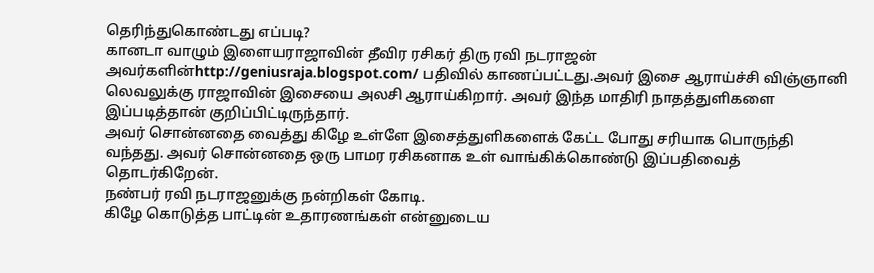தெரிந்துகொண்டது எப்படி?
கானடா வாழும் இளையராஜாவின் தீவிர ரசிகர் திரு ரவி நடராஜன் அவர்களின்http://geniusraja.blogspot.com/ பதிவில் காணப்பட்டது.அவர் இசை ஆராய்ச்சி விஞ்ஞானி லெவலுக்கு ராஜாவின் இசையை அலசி ஆராய்கிறார். அவர் இந்த மாதிரி நாதத்துளிகளை இப்படித்தான் குறிப்பிட்டிருந்தார்.
அவர் சொன்னதை வைத்து கிழே உள்ளே இசைத்துளிகளைக் கேட்ட போது சரியாக பொருந்தி வந்தது. அவர் சொன்னதை ஒரு பாமர ரசிகனாக உள் வாங்கிக்கொண்டு இப்பதிவைத் தொடர்கிறேன்.
நண்பர் ரவி நடராஜனுக்கு நன்றிகள் கோடி.
கிழே கொடுத்த பாட்டின் உதாரணங்கள் என்னுடைய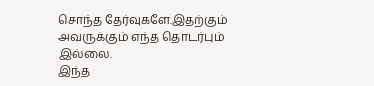சொந்த தேர்வுகளே.இதற்கும் அவருக்கும் எந்த தொடர்பும் இல்லை.
இந்த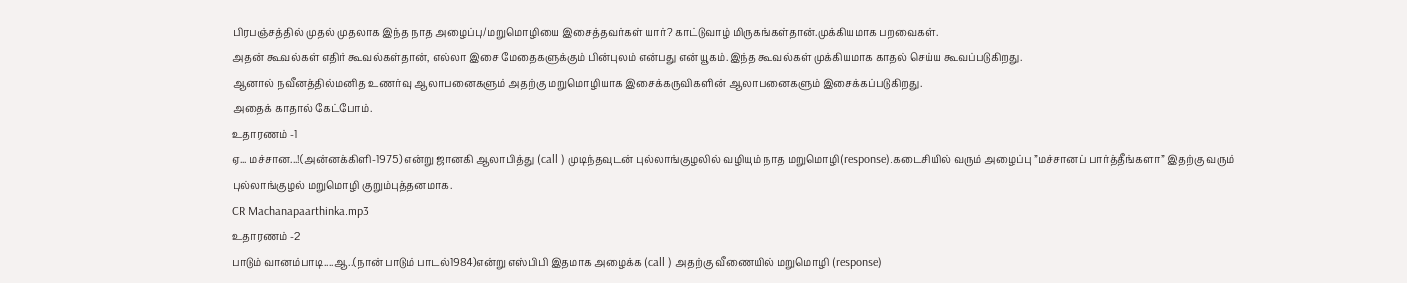பிரபஞ்சத்தில் முதல் முதலாக இந்த நாத அழைப்பு/மறுமொழியை இசைத்தவர்கள் யார்? காட்டுவாழ் மிருகங்கள்தான்.முக்கியமாக பறவைகள்.
அதன் கூவல்கள் எதிர் கூவல்கள்தான், எல்லா இசை மேதைகளுக்கும் பின்புலம் என்பது என் யூகம்.இந்த கூவல்கள் முக்கியமாக காதல் செய்ய கூவப்படுகிறது.
ஆனால் நவீனத்தில்மனித உணர்வு ஆலாபனைகளும் அதற்கு மறுமொழியாக இசைக்கருவிகளின் ஆலாபனைகளும் இசைக்கப்படுகிறது.
அதைக் காதால் கேட்போம்.
உதாரணம் -1
ஏ... மச்சான...!(அன்னக்கிளி-1975) என்று ஜானகி ஆலாபித்து (call ) முடிந்தவுடன் புல்லாங்குழலில் வழியும் நாத மறுமொழி(response).கடைசியில் வரும் அழைப்பு ”மச்சானப் பார்த்தீங்களா” இதற்கு வரும் புல்லாங்குழல் மறுமொழி குறும்புத்தனமாக.
CR Machanapaarthinka.mp3
உதாரணம் -2
பாடும் வானம்பாடி....ஆ..(நான் பாடும் பாடல்1984)என்று எஸ்பிபி இதமாக அழைக்க (call ) அதற்கு வீணையில் மறுமொழி (response)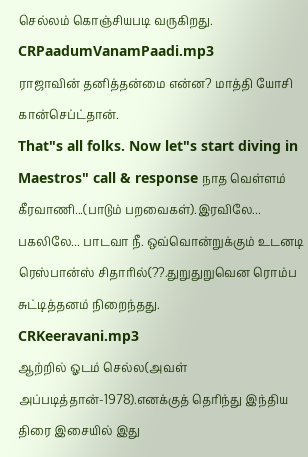செல்லம் கொஞ்சியபடி வருகிறது.
CRPaadumVanamPaadi.mp3
ராஜாவின் தனித்தன்மை என்ன? மாத்தி யோசி கான்செப்ட்தான்.
That"s all folks. Now let"s start diving in Maestros" call & response நாத வெள்ளம்
கீரவாணி...(பாடும் பறவைகள்).இரவிலே... பகலிலே... பாடவா நீ. ஒவ்வொன்றுக்கும் உடனடி ரெஸ்பான்ஸ் சிதாரில்(??.துறுதுறுவென ரொம்ப சுட்டித்தனம் நிறைந்தது.
CRKeeravani.mp3
ஆற்றில் ஓடம் செல்ல(அவள் அப்படித்தான்-1978).எனக்குத் தெரிந்து இந்திய திரை இசையில் இது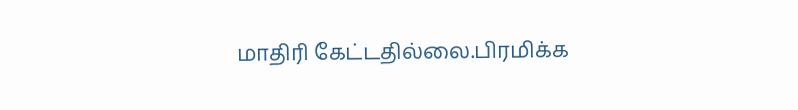மாதிரி கேட்டதில்லை.பிரமிக்க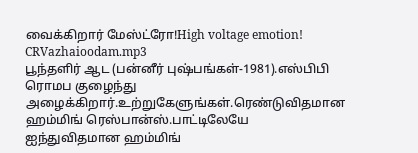வைக்கிறார் மேஸ்ட்ரோ!High voltage emotion!
CRVazhaioodam.mp3
பூந்தளிர் ஆட (பன்னீர் புஷ்பங்கள்-1981).எஸ்பிபி ரொமப குழைந்து அழைக்கிறார்.உற்றுகேளுங்கள்.ரெண்டுவிதமான ஹம்மிங் ரெஸ்பான்ஸ்.பாட்டிலேயே ஐந்துவிதமான ஹம்மிங்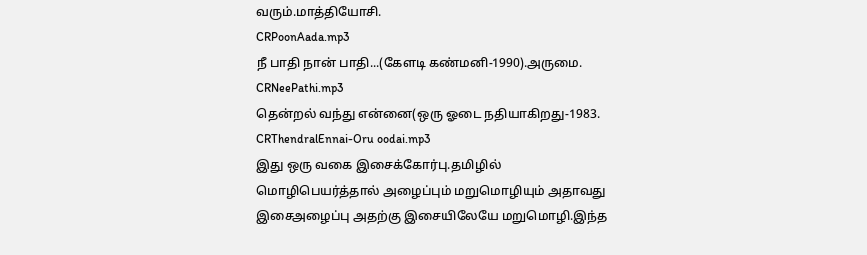வரும்.மாத்தியோசி.
CRPoonAada.mp3
நீ பாதி நான் பாதி...(கேளடி கண்மனி-1990).அருமை.
CRNeePathi.mp3
தென்றல் வந்து என்னை(ஒரு ஓடை நதியாகிறது-1983.
CRThendralEnnai-Oru oodai.mp3
இது ஒரு வகை இசைக்கோர்பு.தமிழில் மொழிபெயர்த்தால் அழைப்பும் மறுமொழியும் அதாவது இசைஅழைப்பு அதற்கு இசையிலேயே மறுமொழி.இந்த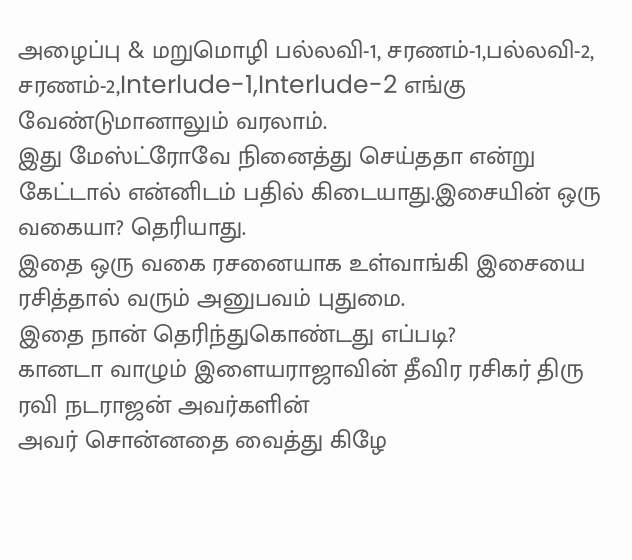அழைப்பு & மறுமொழி பல்லவி-1, சரணம்-1,பல்லவி-2, சரணம்-2,Interlude-1,Interlude-2 எங்கு வேண்டுமானாலும் வரலாம்.
இது மேஸ்ட்ரோவே நினைத்து செய்ததா என்று கேட்டால் என்னிடம் பதில் கிடையாது.இசையின் ஒரு வகையா? தெரியாது.
இதை ஒரு வகை ரசனையாக உள்வாங்கி இசையை ரசித்தால் வரும் அனுபவம் புதுமை.
இதை நான் தெரிந்துகொண்டது எப்படி?
கானடா வாழும் இளையராஜாவின் தீவிர ரசிகர் திரு ரவி நடராஜன் அவர்களின்
அவர் சொன்னதை வைத்து கிழே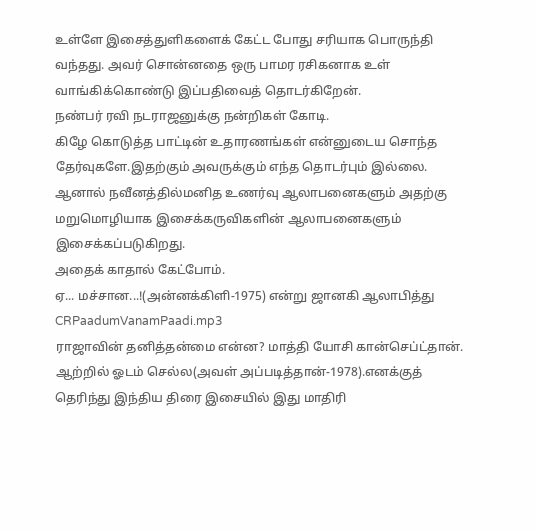உள்ளே இசைத்துளிகளைக் கேட்ட போது சரியாக பொருந்தி வந்தது. அவர் சொன்னதை ஒரு பாமர ரசிகனாக உள் வாங்கிக்கொண்டு இப்பதிவைத் தொடர்கிறேன்.
நண்பர் ரவி நடராஜனுக்கு நன்றிகள் கோடி.
கிழே கொடுத்த பாட்டின் உதாரணங்கள் என்னுடைய சொந்த தேர்வுகளே.இதற்கும் அவருக்கும் எந்த தொடர்பும் இல்லை.
ஆனால் நவீனத்தில்மனித உணர்வு ஆலாபனைகளும் அதற்கு மறுமொழியாக இசைக்கருவிகளின் ஆலாபனைகளும் இசைக்கப்படுகிறது.
அதைக் காதால் கேட்போம்.
ஏ... மச்சான...!(அன்னக்கிளி-1975) என்று ஜானகி ஆலாபித்து
CRPaadumVanamPaadi.mp3
ராஜாவின் தனித்தன்மை என்ன? மாத்தி யோசி கான்செப்ட்தான்.
ஆற்றில் ஓடம் செல்ல(அவள் அப்படித்தான்-1978).எனக்குத் தெரிந்து இந்திய திரை இசையில் இது மாதிரி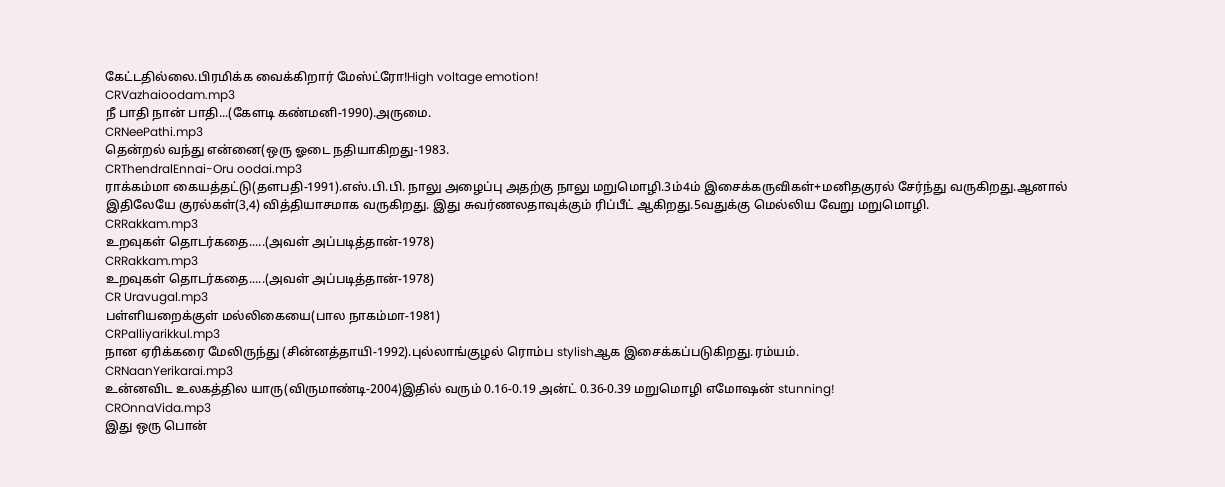கேட்டதில்லை.பிரமிக்க வைக்கிறார் மேஸ்ட்ரோ!High voltage emotion!
CRVazhaioodam.mp3
நீ பாதி நான் பாதி...(கேளடி கண்மனி-1990).அருமை.
CRNeePathi.mp3
தென்றல் வந்து என்னை(ஒரு ஓடை நதியாகிறது-1983.
CRThendralEnnai-Oru oodai.mp3
ராக்கம்மா கையத்தட்டு(தளபதி-1991).எஸ்.பி.பி. நாலு அழைப்பு அதற்கு நாலு மறுமொழி.3ம்4ம் இசைக்கருவிகள்+மனிதகுரல் சேர்ந்து வருகிறது.ஆனால் இதிலேயே குரல்கள்(3,4) வித்தியாசமாக வருகிறது. இது சுவர்ணலதாவுக்கும் ரிப்பீட் ஆகிறது.5வதுக்கு மெல்லிய வேறு மறுமொழி.
CRRakkam.mp3
உறவுகள் தொடர்கதை.....(அவள் அப்படித்தான்-1978)
CRRakkam.mp3
உறவுகள் தொடர்கதை.....(அவள் அப்படித்தான்-1978)
CR Uravugal.mp3
பள்ளியறைக்குள் மல்லிகையை(பால நாகம்மா-1981)
CRPalliyarikkul.mp3
நான ஏரிக்கரை மேலிருந்து (சின்னத்தாயி-1992).புல்லாங்குழல் ரொம்ப stylishஆக இசைக்கப்படுகிறது.ரம்யம்.
CRNaanYerikarai.mp3
உன்னவிட உலகத்தில யாரு(விருமாண்டி-2004)இதில் வரும் 0.16-0.19 அன்ட் 0.36-0.39 மறுமொழி எமோஷன் stunning!
CROnnaVida.mp3
இது ஒரு பொன்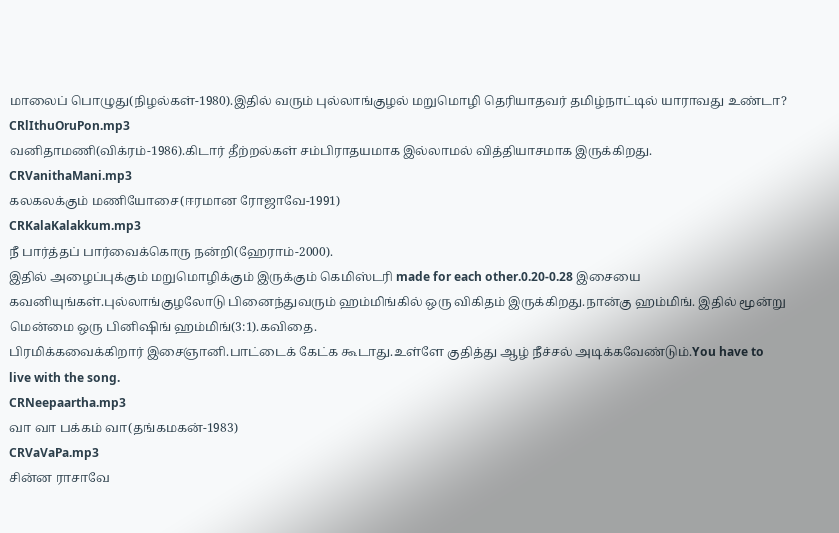மாலைப் பொழுது(நிழல்கள்-1980).இதில் வரும் புல்லாங்குழல் மறுமொழி தெரியாதவர் தமிழ்நாட்டில் யாராவது உண்டா?
CRlIthuOruPon.mp3
வனிதாமணி(விக்ரம்-1986).கிடார் தீற்றல்கள் சம்பிராதயமாக இல்லாமல் வித்தியாசமாக இருக்கிறது.
CRVanithaMani.mp3
கலகலக்கும் மணியோசை(ஈரமான ரோஜாவே-1991)
CRKalaKalakkum.mp3
நீ பார்த்தப் பார்வைக்கொரு நன்றி(ஹேராம்-2000).
இதில் அழைப்புக்கும் மறுமொழிக்கும் இருக்கும் கெமிஸ்டரி made for each other.0.20-0.28 இசையை கவனியுங்கள்.புல்லாங்குழலோடு பினைந்துவரும் ஹம்மிங்கில் ஒரு விகிதம் இருக்கிறது.நான்கு ஹம்மிங். இதில் மூன்று மென்மை ஒரு பினிஷிங் ஹம்மிங்(3:1).கவிதை.
பிரமிக்கவைக்கிறார் இசைஞானி.பாட்டைக் கேட்க கூடாது.உள்ளே குதித்து ஆழ் நீச்சல் அடிக்கவேண்டும்.You have to live with the song.
CRNeepaartha.mp3
வா வா பக்கம் வா(தங்கமகன்-1983)
CRVaVaPa.mp3
சின்ன ராசாவே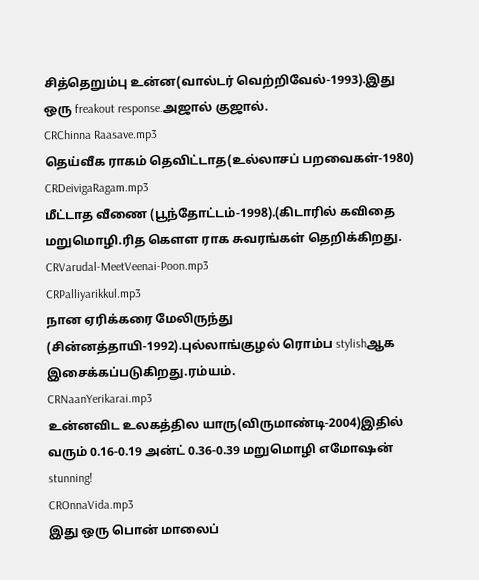சித்தெறும்பு உன்ன(வால்டர் வெற்றிவேல்-1993).இது ஒரு freakout response.அஜால் குஜால்.
CRChinna Raasave.mp3
தெய்வீக ராகம் தெவிட்டாத(உல்லாசப் பறவைகள்-1980)
CRDeivigaRagam.mp3
மீட்டாத வீணை (பூந்தோட்டம்-1998).(கிடாரில் கவிதை மறுமொழி.ரித கெளள ராக சுவரங்கள் தெறிக்கிறது.
CRVarudal-MeetVeenai-Poon.mp3
CRPalliyarikkul.mp3
நான ஏரிக்கரை மேலிருந்து (சின்னத்தாயி-1992).புல்லாங்குழல் ரொம்ப stylishஆக இசைக்கப்படுகிறது.ரம்யம்.
CRNaanYerikarai.mp3
உன்னவிட உலகத்தில யாரு(விருமாண்டி-2004)இதில் வரும் 0.16-0.19 அன்ட் 0.36-0.39 மறுமொழி எமோஷன் stunning!
CROnnaVida.mp3
இது ஒரு பொன் மாலைப்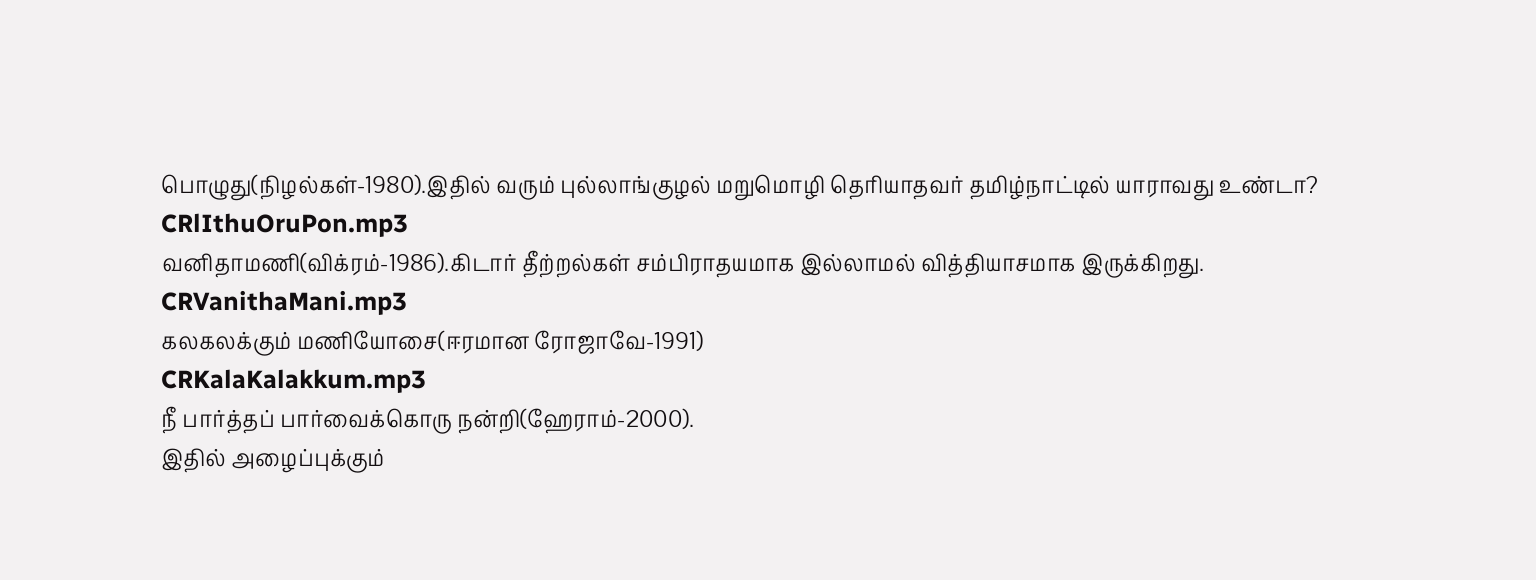பொழுது(நிழல்கள்-1980).இதில் வரும் புல்லாங்குழல் மறுமொழி தெரியாதவர் தமிழ்நாட்டில் யாராவது உண்டா?
CRlIthuOruPon.mp3
வனிதாமணி(விக்ரம்-1986).கிடார் தீற்றல்கள் சம்பிராதயமாக இல்லாமல் வித்தியாசமாக இருக்கிறது.
CRVanithaMani.mp3
கலகலக்கும் மணியோசை(ஈரமான ரோஜாவே-1991)
CRKalaKalakkum.mp3
நீ பார்த்தப் பார்வைக்கொரு நன்றி(ஹேராம்-2000).
இதில் அழைப்புக்கும்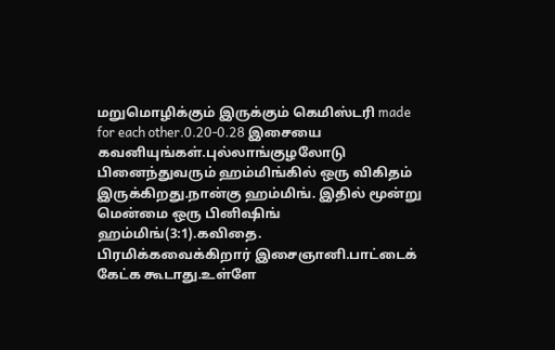மறுமொழிக்கும் இருக்கும் கெமிஸ்டரி made for each other.0.20-0.28 இசையை கவனியுங்கள்.புல்லாங்குழலோடு பினைந்துவரும் ஹம்மிங்கில் ஒரு விகிதம் இருக்கிறது.நான்கு ஹம்மிங். இதில் மூன்று மென்மை ஒரு பினிஷிங் ஹம்மிங்(3:1).கவிதை.
பிரமிக்கவைக்கிறார் இசைஞானி.பாட்டைக் கேட்க கூடாது.உள்ளே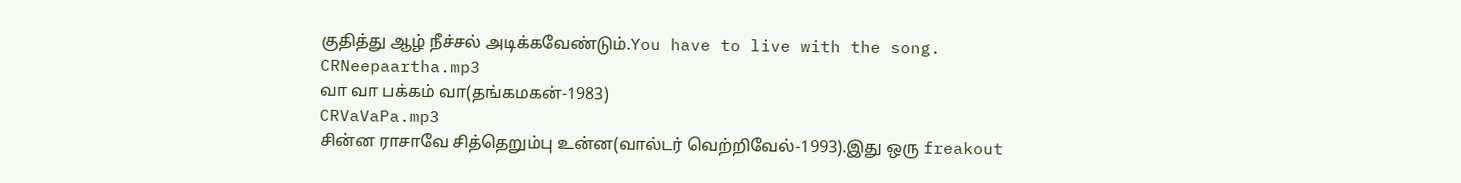குதித்து ஆழ் நீச்சல் அடிக்கவேண்டும்.You have to live with the song.
CRNeepaartha.mp3
வா வா பக்கம் வா(தங்கமகன்-1983)
CRVaVaPa.mp3
சின்ன ராசாவே சித்தெறும்பு உன்ன(வால்டர் வெற்றிவேல்-1993).இது ஒரு freakout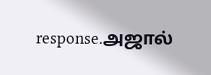response.அஜால்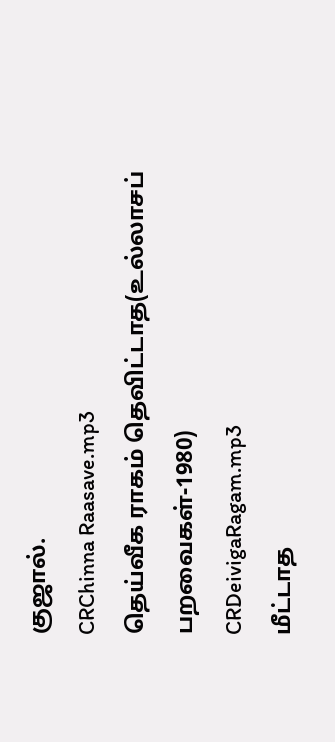குஜால்.
CRChinna Raasave.mp3
தெய்வீக ராகம் தெவிட்டாத(உல்லாசப் பறவைகள்-1980)
CRDeivigaRagam.mp3
மீட்டாத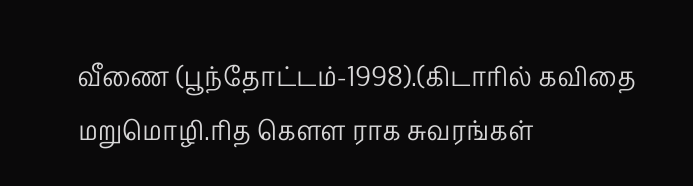வீணை (பூந்தோட்டம்-1998).(கிடாரில் கவிதை மறுமொழி.ரித கெளள ராக சுவரங்கள்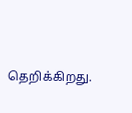தெறிக்கிறது.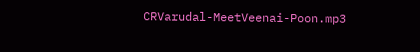CRVarudal-MeetVeenai-Poon.mp3